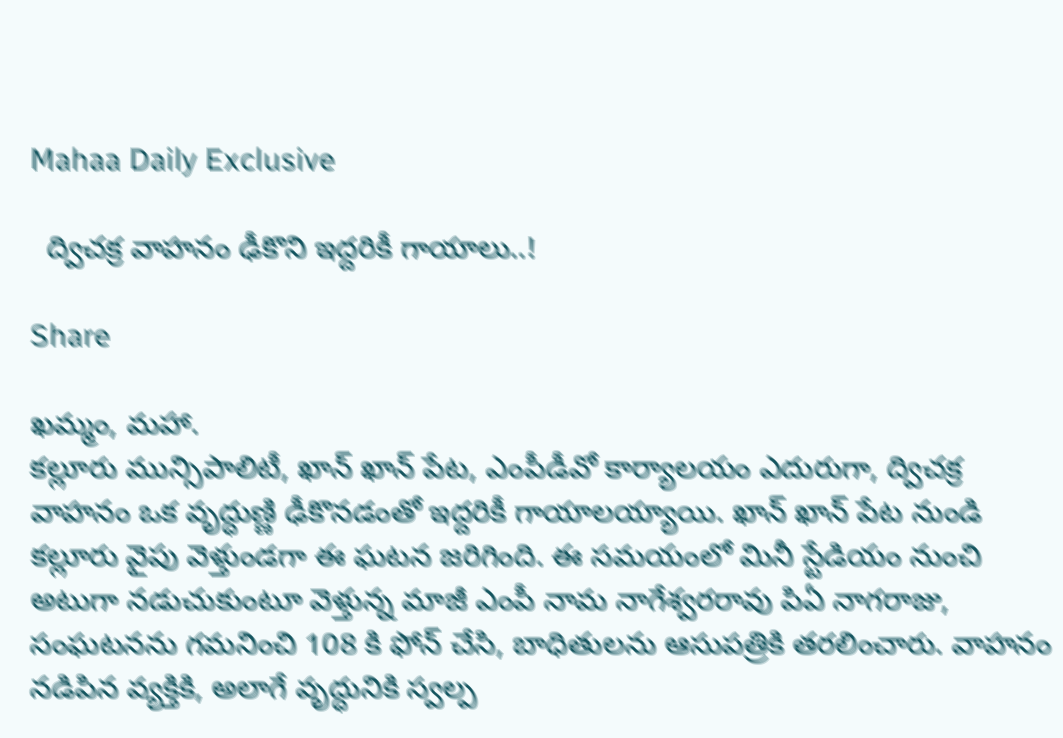Mahaa Daily Exclusive

  ద్విచక్ర వాహనం ఢీకొని ఇద్దరికీ గాయాలు..!

Share

ఖమ్మం, మహా.
కల్లూరు మున్సిపాలిటీ, ఖాన్ ఖాన్ పేట, ఎంపీడీవో కార్యాలయం ఎదురుగా, ద్విచక్ర వాహనం ఒక వృద్ధుణ్ణి ఢీకొనడంతో ఇద్దరికీ గాయాలయ్యాయి. ఖాన్ ఖాన్ పేట నుండి కల్లూరు వైపు వెళ్తుండగా ఈ ఘటన జరిగింది. ఈ సమయంలో మినీ స్టేడియం నుంచి అటుగా నడుచుకుంటూ వెళ్తున్న మాజీ ఎంపీ నామ నాగేశ్వరరావు పిఏ నాగరాజు, సంఘటనను గమనించి 108 కి ఫోన్ చేసి, బాధితులను ఆసుపత్రికి తరలించారు. వాహనం నడిపిన వ్యక్తికి, అలాగే వృద్ధునికి స్వల్ప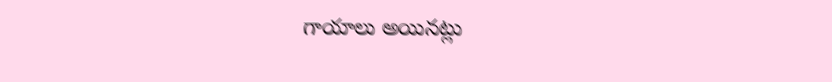గాయాలు అయినట్లు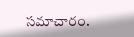సమాచారం.